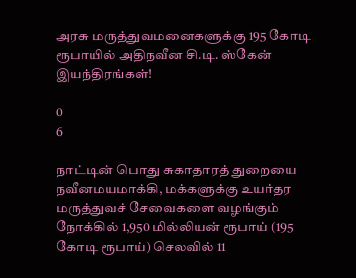அரசு மருத்துவமனைகளுக்கு 195 கோடி ரூபாயில் அதிநவீன சி.டி. ஸ்கேன் இயந்திரங்கள்!

0
6

நாட்டின் பொது சுகாதாரத் துறையை நவீனமயமாக்கி, மக்களுக்கு உயர்தர மருத்துவச் சேவைகளை வழங்கும் நோக்கில் 1,950 மில்லியன் ரூபாய் (195 கோடி ரூபாய்) செலவில் 11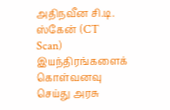அதிநவீன சி.டி. ஸ்கேன் (CT Scan) இயந்திரங்களைக் கொள்வனவு செய்து அரசு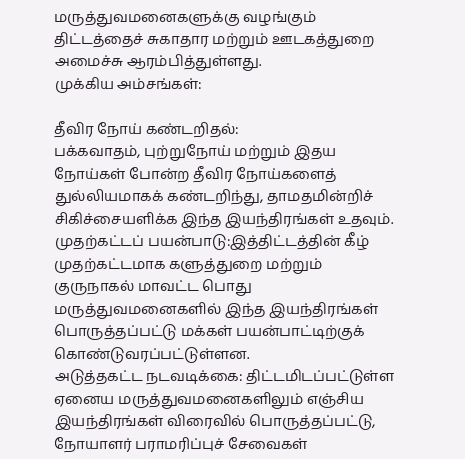மருத்துவமனைகளுக்கு வழங்கும் திட்டத்தைச் சுகாதார மற்றும் ஊடகத்துறை அமைச்சு ஆரம்பித்துள்ளது.
முக்கிய அம்சங்கள்:

தீவிர நோய் கண்டறிதல்:
பக்கவாதம், புற்றுநோய் மற்றும் இதய நோய்கள் போன்ற தீவிர நோய்களைத் துல்லியமாகக் கண்டறிந்து, தாமதமின்றிச் சிகிச்சையளிக்க இந்த இயந்திரங்கள் உதவும்.
முதற்கட்டப் பயன்பாடு:இத்திட்டத்தின் கீழ் முதற்கட்டமாக களுத்துறை மற்றும் குருநாகல் மாவட்ட பொது மருத்துவமனைகளில் இந்த இயந்திரங்கள் பொருத்தப்பட்டு மக்கள் பயன்பாட்டிற்குக் கொண்டுவரப்பட்டுள்ளன.
அடுத்தகட்ட நடவடிக்கை: திட்டமிடப்பட்டுள்ள ஏனைய மருத்துவமனைகளிலும் எஞ்சிய இயந்திரங்கள் விரைவில் பொருத்தப்பட்டு, நோயாளர் பராமரிப்புச் சேவைகள்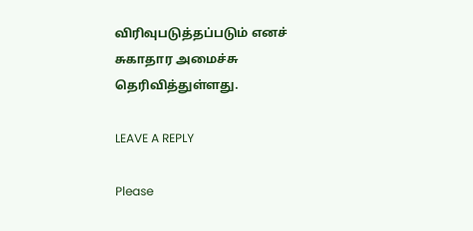விரிவுபடுத்தப்படும் எனச் சுகாதார அமைச்சு தெரிவித்துள்ளது.

LEAVE A REPLY

Please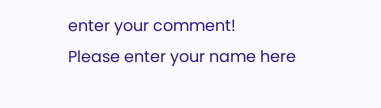enter your comment!
Please enter your name here